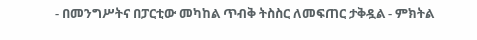- በመንግሥትና በፓርቲው መካከል ጥብቅ ትስስር ለመፍጠር ታቅዷል - ምክትል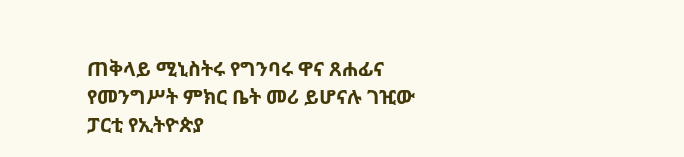ጠቅላይ ሚኒስትሩ የግንባሩ ዋና ጸሐፊና የመንግሥት ምክር ቤት መሪ ይሆናሉ ገዢው ፓርቲ የኢትዮጵያ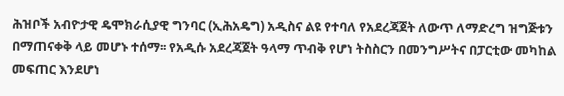ሕዝቦች አብዮታዊ ዴሞክራሲያዊ ግንባር (ኢሕአዴግ) አዲስና ልዩ የተባለ የአደረጃጀት ለውጥ ለማድረግ ዝግጅቱን በማጠናቀቅ ላይ መሆኑ ተሰማ፡፡ የአዲሱ አደረጃጀት ዓላማ ጥብቅ የሆነ ትስስርን በመንግሥትና በፓርቲው መካከል መፍጠር እንደሆነ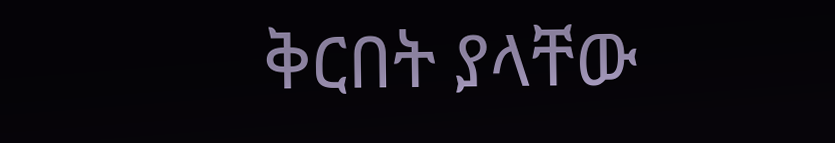ቅርበት ያላቸው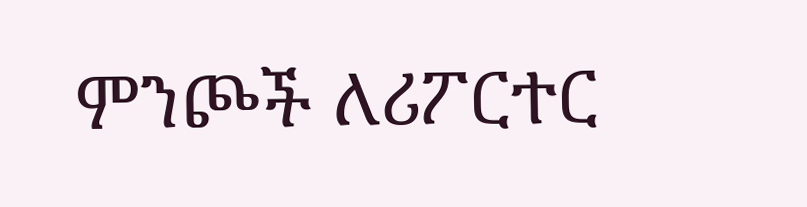ምንጮች ለሪፖርተር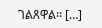ገልጸዋል፡፡ […]